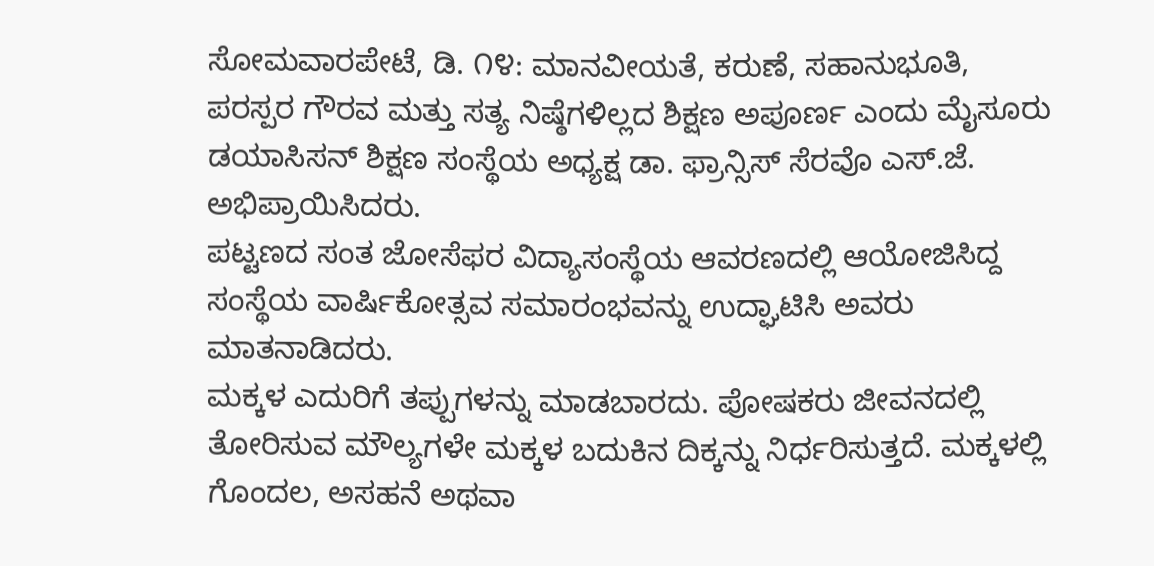ಸೋಮವಾರಪೇಟೆ, ಡಿ. ೧೪: ಮಾನವೀಯತೆ, ಕರುಣೆ, ಸಹಾನುಭೂತಿ, ಪರಸ್ಪರ ಗೌರವ ಮತ್ತು ಸತ್ಯ ನಿಷ್ಠೆಗಳಿಲ್ಲದ ಶಿಕ್ಷಣ ಅಪೂರ್ಣ ಎಂದು ಮೈಸೂರು ಡಯಾಸಿಸನ್ ಶಿಕ್ಷಣ ಸಂಸ್ಥೆಯ ಅಧ್ಯಕ್ಷ ಡಾ. ಫ್ರಾನ್ಸಿಸ್ ಸೆರವೊ ಎಸ್.ಜೆ. ಅಭಿಪ್ರಾಯಿಸಿದರು.
ಪಟ್ಟಣದ ಸಂತ ಜೋಸೆಫರ ವಿದ್ಯಾಸಂಸ್ಥೆಯ ಆವರಣದಲ್ಲಿ ಆಯೋಜಿಸಿದ್ದ ಸಂಸ್ಥೆಯ ವಾರ್ಷಿಕೋತ್ಸವ ಸಮಾರಂಭವನ್ನು ಉದ್ಘಾಟಿಸಿ ಅವರು ಮಾತನಾಡಿದರು.
ಮಕ್ಕಳ ಎದುರಿಗೆ ತಪ್ಪುಗಳನ್ನು ಮಾಡಬಾರದು. ಪೋಷಕರು ಜೀವನದಲ್ಲಿ ತೋರಿಸುವ ಮೌಲ್ಯಗಳೇ ಮಕ್ಕಳ ಬದುಕಿನ ದಿಕ್ಕನ್ನು ನಿರ್ಧರಿಸುತ್ತದೆ. ಮಕ್ಕಳಲ್ಲಿ ಗೊಂದಲ, ಅಸಹನೆ ಅಥವಾ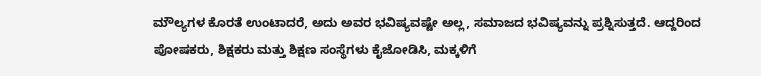ಮೌಲ್ಯಗಳ ಕೊರತೆ ಉಂಟಾದರೆ, ಅದು ಅವರ ಭವಿಷ್ಯವಷ್ಟೇ ಅಲ್ಲ, ಸಮಾಜದ ಭವಿಷ್ಯವನ್ನು ಪ್ರಶ್ನಿಸುತ್ತದೆ. ಆದ್ದರಿಂದ ಪೋಷಕರು, ಶಿಕ್ಷಕರು ಮತ್ತು ಶಿಕ್ಷಣ ಸಂಸ್ಥೆಗಳು ಕೈಜೋಡಿಸಿ, ಮಕ್ಕಳಿಗೆ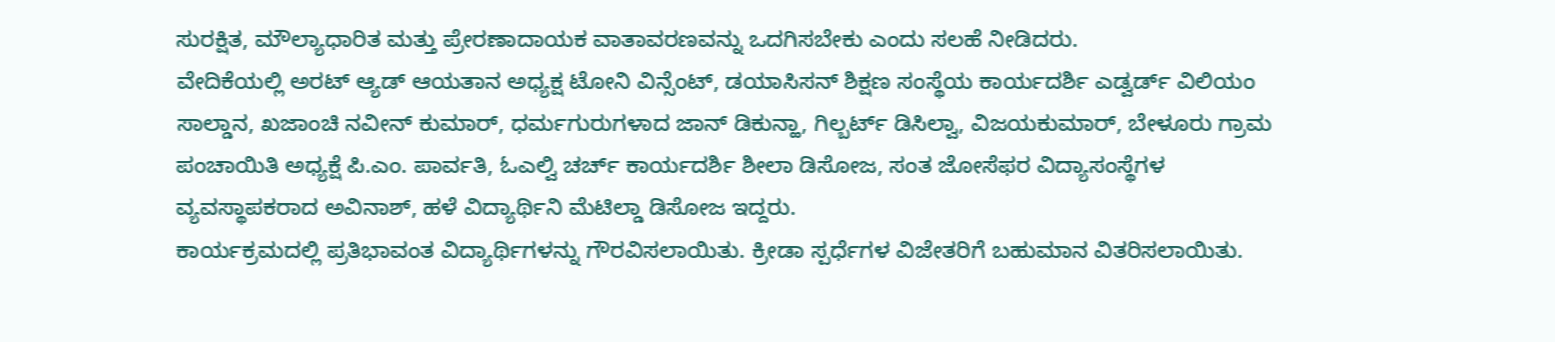ಸುರಕ್ಷಿತ, ಮೌಲ್ಯಾಧಾರಿತ ಮತ್ತು ಪ್ರೇರಣಾದಾಯಕ ವಾತಾವರಣವನ್ನು ಒದಗಿಸಬೇಕು ಎಂದು ಸಲಹೆ ನೀಡಿದರು.
ವೇದಿಕೆಯಲ್ಲಿ ಅರಟ್ ಆ್ಯಡ್ ಆಯತಾನ ಅಧ್ಯಕ್ಷ ಟೋನಿ ವಿನ್ಸೆಂಟ್, ಡಯಾಸಿಸನ್ ಶಿಕ್ಷಣ ಸಂಸ್ಥೆಯ ಕಾರ್ಯದರ್ಶಿ ಎಡ್ವರ್ಡ್ ವಿಲಿಯಂ ಸಾಲ್ಡಾನ, ಖಜಾಂಚಿ ನವೀನ್ ಕುಮಾರ್, ಧರ್ಮಗುರುಗಳಾದ ಜಾನ್ ಡಿಕುನ್ಹಾ, ಗಿಲ್ಬರ್ಟ್ ಡಿಸಿಲ್ವಾ, ವಿಜಯಕುಮಾರ್, ಬೇಳೂರು ಗ್ರಾಮ ಪಂಚಾಯಿತಿ ಅಧ್ಯಕ್ಷೆ ಪಿ.ಎಂ. ಪಾರ್ವತಿ, ಓಎಲ್ವಿ ಚರ್ಚ್ ಕಾರ್ಯದರ್ಶಿ ಶೀಲಾ ಡಿಸೋಜ, ಸಂತ ಜೋಸೆಫರ ವಿದ್ಯಾಸಂಸ್ಥೆಗಳ ವ್ಯವಸ್ಥಾಪಕರಾದ ಅವಿನಾಶ್, ಹಳೆ ವಿದ್ಯಾರ್ಥಿನಿ ಮೆಟಿಲ್ಡಾ ಡಿಸೋಜ ಇದ್ದರು.
ಕಾರ್ಯಕ್ರಮದಲ್ಲಿ ಪ್ರತಿಭಾವಂತ ವಿದ್ಯಾರ್ಥಿಗಳನ್ನು ಗೌರವಿಸಲಾಯಿತು. ಕ್ರೀಡಾ ಸ್ಪರ್ಧೆಗಳ ವಿಜೇತರಿಗೆ ಬಹುಮಾನ ವಿತರಿಸಲಾಯಿತು.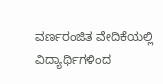ವರ್ಣರಂಜಿತ ವೇದಿಕೆಯಲ್ಲಿ ವಿದ್ಯಾರ್ಥಿಗಳಿಂದ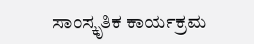ಸಾಂಸ್ಕೃತಿಕ ಕಾರ್ಯಕ್ರಮ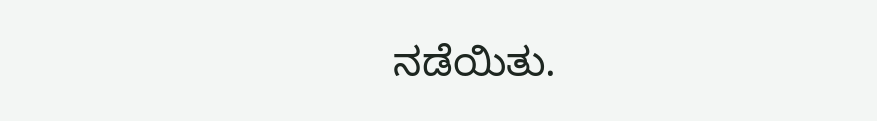ನಡೆಯಿತು.